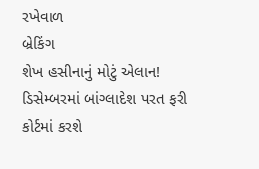રખેવાળ
બ્રેકિંગ
શેખ હસીનાનું મોટું એલાન! ડિસેમ્બરમાં બાંગ્લાદેશ પરત ફરી કોર્ટમાં કરશે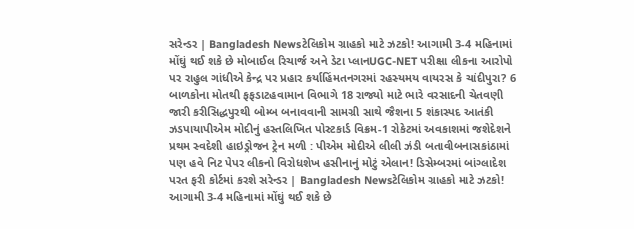સરેન્ડર | Bangladesh Newsટેલિકોમ ગ્રાહકો માટે ઝટકો! આગામી 3-4 મહિનામાં મોંઘું થઈ શકે છે મોબાઈલ રિચાર્જ અને ડેટા પ્લાનUGC-NET પરીક્ષા લીકના આરોપો પર રાહુલ ગાંધીએ કેન્દ્ર પર પ્રહાર કર્યાહિંમતનગરમાં રહસ્યમય વાયરસ કે ચાંદીપુરા? 6 બાળકોના મોતથી ફફડાટહવામાન વિભાગે 18 રાજ્યો માટે ભારે વરસાદની ચેતવણી જારી કરીસિદ્ધપુરથી બોમ્બ બનાવવાની સામગ્રી સાથે જૈશના 5 શંકાસ્પદ આતંકી ઝડપાયાપીએમ મોદીનું હસ્તલિખિત પોસ્ટકાર્ડ વિક્રમ-1 રોકેટમાં અવકાશમાં જશેદેશને પ્રથમ સ્વદેશી હાઇડ્રોજન ટ્રેન મળી : પીએમ મોદીએ લીલી ઝંડી બતાવીબનાસકાંઠામાં પણ હવે નિટ પેપર લીકનો વિરોધશેખ હસીનાનું મોટું એલાન! ડિસેમ્બરમાં બાંગ્લાદેશ પરત ફરી કોર્ટમાં કરશે સરેન્ડર | Bangladesh Newsટેલિકોમ ગ્રાહકો માટે ઝટકો! આગામી 3-4 મહિનામાં મોંઘું થઈ શકે છે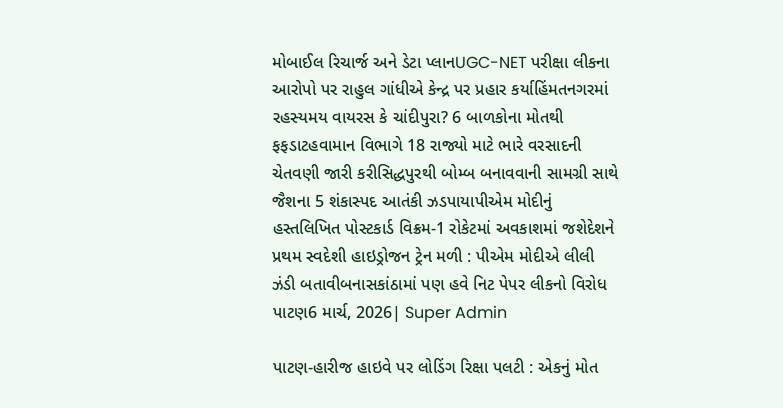મોબાઈલ રિચાર્જ અને ડેટા પ્લાનUGC-NET પરીક્ષા લીકના આરોપો પર રાહુલ ગાંધીએ કેન્દ્ર પર પ્રહાર કર્યાહિંમતનગરમાં રહસ્યમય વાયરસ કે ચાંદીપુરા? 6 બાળકોના મોતથી ફફડાટહવામાન વિભાગે 18 રાજ્યો માટે ભારે વરસાદની ચેતવણી જારી કરીસિદ્ધપુરથી બોમ્બ બનાવવાની સામગ્રી સાથે જૈશના 5 શંકાસ્પદ આતંકી ઝડપાયાપીએમ મોદીનું હસ્તલિખિત પોસ્ટકાર્ડ વિક્રમ-1 રોકેટમાં અવકાશમાં જશેદેશને પ્રથમ સ્વદેશી હાઇડ્રોજન ટ્રેન મળી : પીએમ મોદીએ લીલી ઝંડી બતાવીબનાસકાંઠામાં પણ હવે નિટ પેપર લીકનો વિરોધ
પાટણ6 માર્ચ, 2026| Super Admin

પાટણ-હારીજ હાઇવે પર લોડિંગ રિક્ષા પલટી : એકનું મોત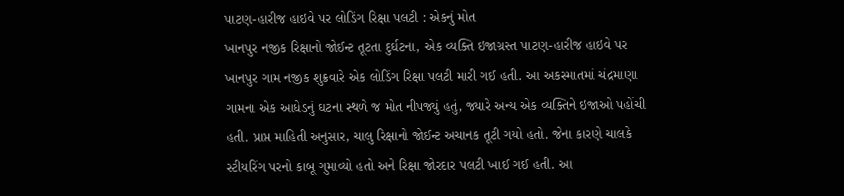પાટણ-હારીજ હાઇવે પર લોડિંગ રિક્ષા પલટી : એકનું મોત
ખાનપુર નજીક રિક્ષાનો જોઈન્ટ તૂટતા દુર્ઘટના, એક વ્યક્તિ ઇજાગ્રસ્ત પાટણ-હારીજ હાઇવે પર ખાનપુર ગામ નજીક શુક્રવારે એક લોડિંગ રિક્ષા પલટી મારી ગઈ હતી. આ અકસ્માતમાં ચંદ્રમાણા ગામના એક આધેડનું ઘટના સ્થળે જ મોત નીપજ્યું હતું, જ્યારે અન્ય એક વ્યક્તિને ઇજાઓ પહોંચી હતી. પ્રાપ્ત માહિતી અનુસાર, ચાલુ રિક્ષાનો જોઈન્ટ અચાનક તૂટી ગયો હતો. જેના કારણે ચાલકે સ્ટીયરિંગ પરનો કાબૂ ગુમાવ્યો હતો અને રિક્ષા જોરદાર પલટી ખાઈ ગઈ હતી. આ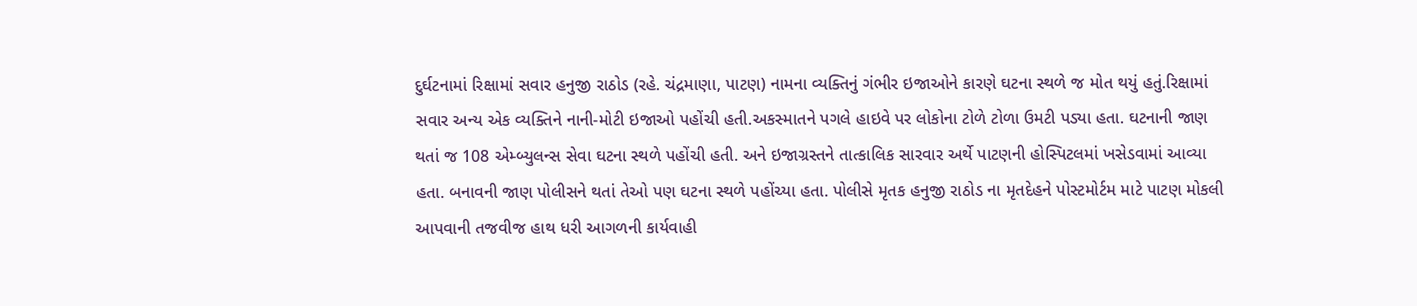દુર્ઘટનામાં રિક્ષામાં સવાર હનુજી રાઠોડ (રહે. ચંદ્રમાણા, પાટણ) નામના વ્યક્તિનું ગંભીર ઇજાઓને કારણે ઘટના સ્થળે જ મોત થયું હતું.રિક્ષામાં સવાર અન્ય એક વ્યક્તિને નાની-મોટી ઇજાઓ પહોંચી હતી.અકસ્માતને પગલે હાઇવે પર લોકોના ટોળે ટોળા ઉમટી પડ્યા હતા. ઘટનાની જાણ થતાં જ 108 એમ્બ્યુલન્સ સેવા ઘટના સ્થળે પહોંચી હતી. અને ઇજાગ્રસ્તને તાત્કાલિક સારવાર અર્થે પાટણની હોસ્પિટલમાં ખસેડવામાં આવ્યા હતા. બનાવની જાણ પોલીસને થતાં તેઓ પણ ઘટના સ્થળે પહોંચ્યા હતા. પોલીસે મૃતક હનુજી રાઠોડ ના મૃતદેહને પોસ્ટમોર્ટમ માટે પાટણ મોકલી આપવાની તજવીજ હાથ ધરી આગળની કાર્યવાહી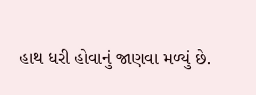હાથ ધરી હોવાનું જાણવા મળ્યું છે.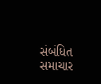સંબંધિત સમાચાર